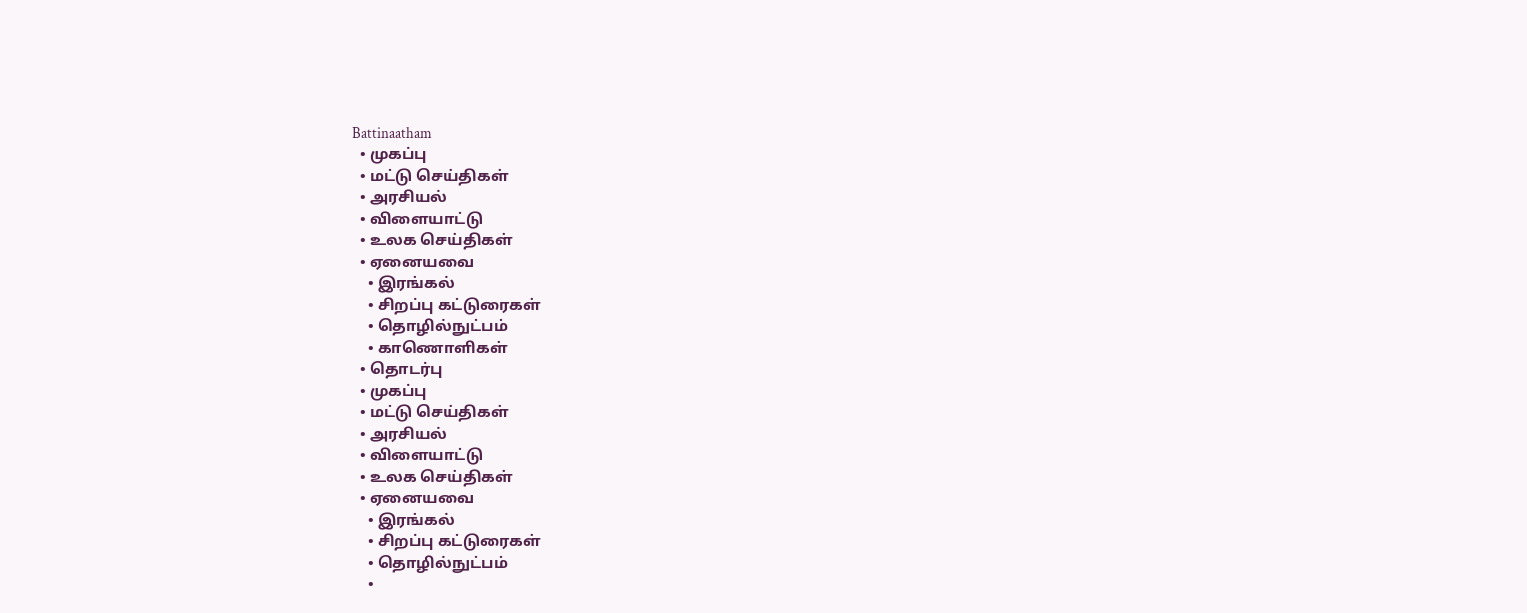Battinaatham
  • முகப்பு
  • மட்டு செய்திகள்
  • அரசியல்
  • விளையாட்டு
  • உலக செய்திகள்
  • ஏனையவை
    • இரங்கல்
    • சிறப்பு கட்டுரைகள்
    • தொழில்நுட்பம்
    • காணொளிகள்
  • தொடர்பு
  • முகப்பு
  • மட்டு செய்திகள்
  • அரசியல்
  • விளையாட்டு
  • உலக செய்திகள்
  • ஏனையவை
    • இரங்கல்
    • சிறப்பு கட்டுரைகள்
    • தொழில்நுட்பம்
    •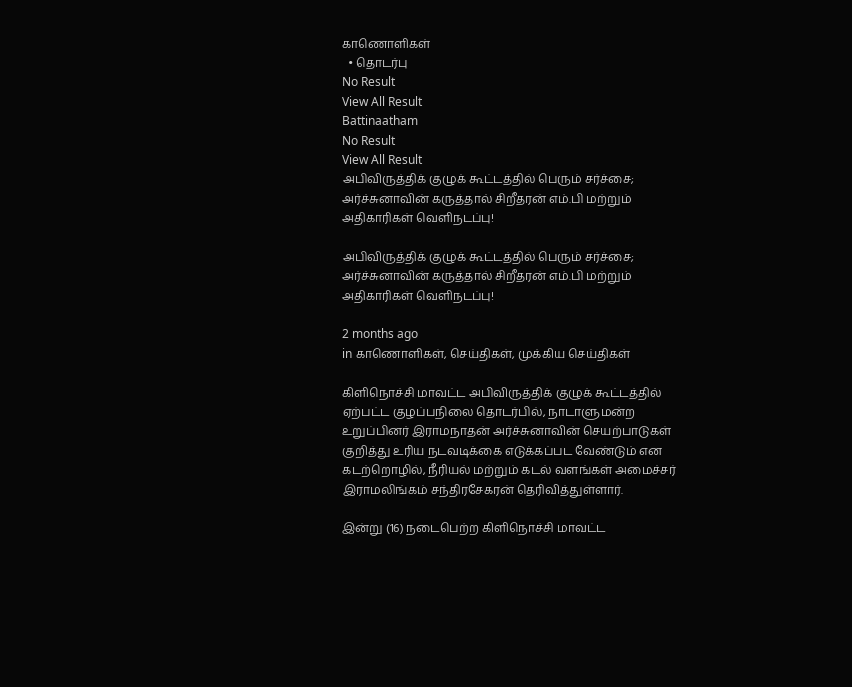காணொளிகள்
  • தொடர்பு
No Result
View All Result
Battinaatham
No Result
View All Result
அபிவிருத்திக் குழுக் கூட்டத்தில் பெரும் சர்ச்சை; அர்ச்சுனாவின் கருத்தால் சிறீதரன் எம்.பி மற்றும் அதிகாரிகள் வெளிநடப்பு!

அபிவிருத்திக் குழுக் கூட்டத்தில் பெரும் சர்ச்சை; அர்ச்சுனாவின் கருத்தால் சிறீதரன் எம்.பி மற்றும் அதிகாரிகள் வெளிநடப்பு!

2 months ago
in காணொளிகள், செய்திகள், முக்கிய செய்திகள்

கிளிநொச்சி மாவட்ட அபிவிருத்திக் குழுக் கூட்டத்தில் ஏற்பட்ட குழப்பநிலை தொடர்பில், நாடாளுமன்ற உறுப்பினர் இராமநாதன் அர்ச்சுனாவின் செயற்பாடுகள் குறித்து உரிய நடவடிக்கை எடுக்கப்பட வேண்டும் என கடற்றொழில், நீரியல் மற்றும் கடல் வளங்கள் அமைச்சர் இராமலிங்கம் சந்திரசேகரன் தெரிவித்துள்ளார்.

இன்று (16) நடைபெற்ற கிளிநொச்சி மாவட்ட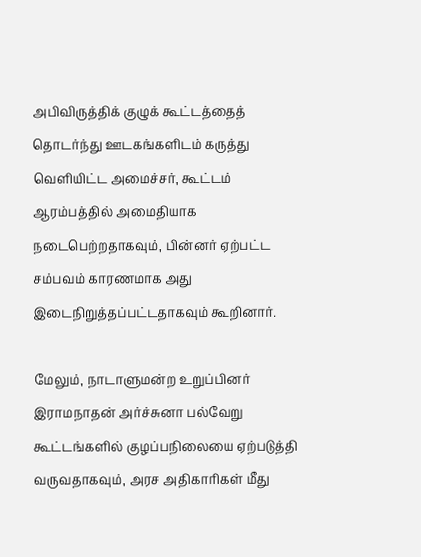அபிவிருத்திக் குழுக் கூட்டத்தைத் தொடர்ந்து ஊடகங்களிடம் கருத்து வெளியிட்ட அமைச்சர், கூட்டம் ஆரம்பத்தில் அமைதியாக நடைபெற்றதாகவும், பின்னர் ஏற்பட்ட சம்பவம் காரணமாக அது இடைநிறுத்தப்பட்டதாகவும் கூறினார்.

மேலும், நாடாளுமன்ற உறுப்பினர் இராமநாதன் அர்ச்சுனா பல்வேறு கூட்டங்களில் குழப்பநிலையை ஏற்படுத்தி வருவதாகவும், அரச அதிகாரிகள் மீது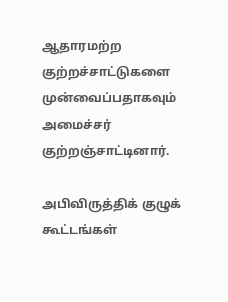ஆதாரமற்ற குற்றச்சாட்டுகளை முன்வைப்பதாகவும் அமைச்சர் குற்றஞ்சாட்டினார்.

அபிவிருத்திக் குழுக் கூட்டங்கள்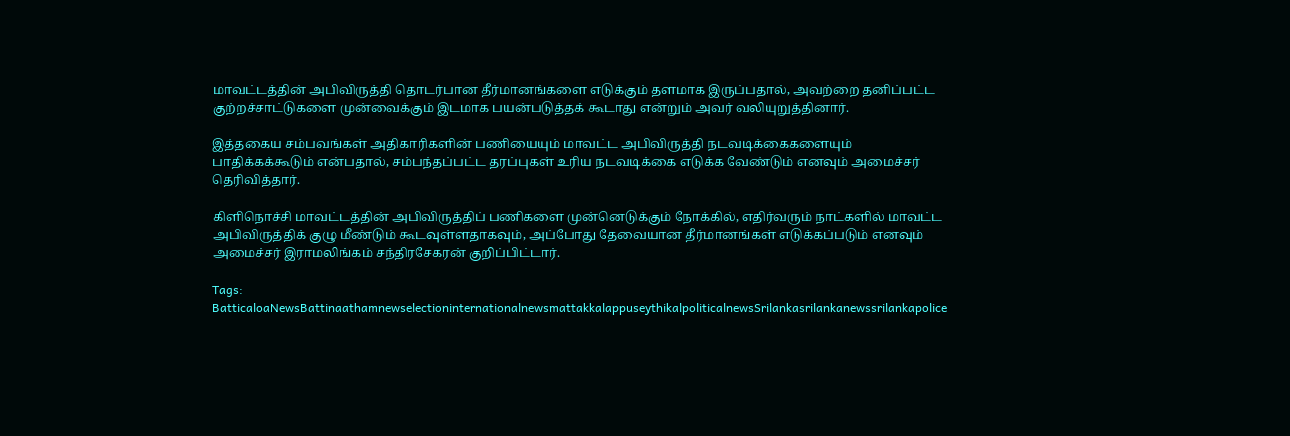மாவட்டத்தின் அபிவிருத்தி தொடர்பான தீர்மானங்களை எடுக்கும் தளமாக இருப்பதால், அவற்றை தனிப்பட்ட குற்றச்சாட்டுகளை முன்வைக்கும் இடமாக பயன்படுத்தக் கூடாது என்றும் அவர் வலியுறுத்தினார்.

இத்தகைய சம்பவங்கள் அதிகாரிகளின் பணியையும் மாவட்ட அபிவிருத்தி நடவடிக்கைகளையும் பாதிக்கக்கூடும் என்பதால், சம்பந்தப்பட்ட தரப்புகள் உரிய நடவடிக்கை எடுக்க வேண்டும் எனவும் அமைச்சர் தெரிவித்தார்.

கிளிநொச்சி மாவட்டத்தின் அபிவிருத்திப் பணிகளை முன்னெடுக்கும் நோக்கில், எதிர்வரும் நாட்களில் மாவட்ட அபிவிருத்திக் குழு மீண்டும் கூடவுள்ளதாகவும், அப்போது தேவையான தீர்மானங்கள் எடுக்கப்படும் எனவும் அமைச்சர் இராமலிங்கம் சந்திரசேகரன் குறிப்பிட்டார்.

Tags: BatticaloaNewsBattinaathamnewselectioninternationalnewsmattakkalappuseythikalpoliticalnewsSrilankasrilankanewssrilankapolice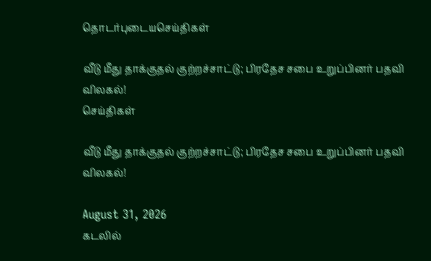தொடர்புடையசெய்திகள்

வீடு மீது தாக்குதல் குற்றச்சாட்டு; பிரதேச சபை உறுப்பினர் பதவி விலகல்!
செய்திகள்

வீடு மீது தாக்குதல் குற்றச்சாட்டு; பிரதேச சபை உறுப்பினர் பதவி விலகல்!

August 31, 2026
கடலில்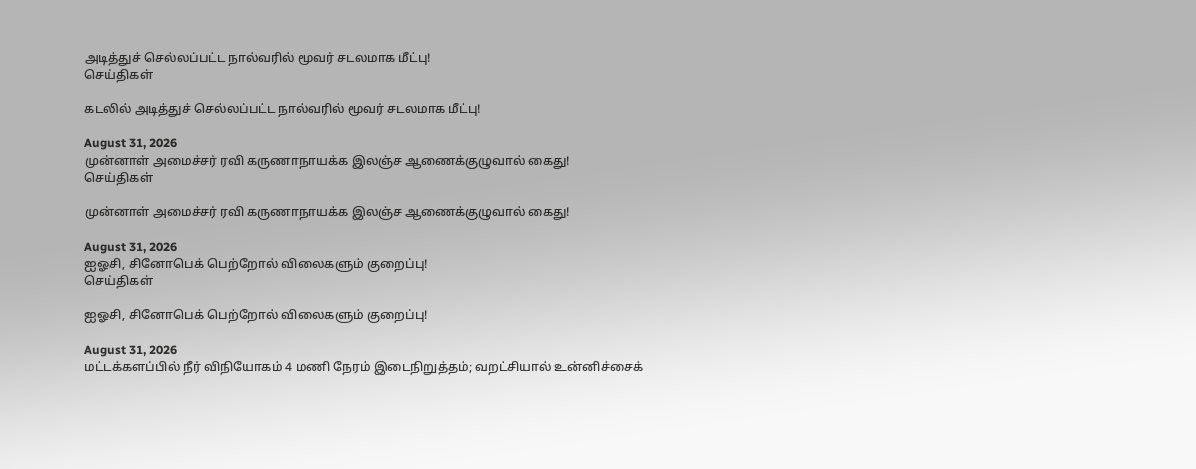அடித்துச் செல்லப்பட்ட நால்வரில் மூவர் சடலமாக மீட்பு!
செய்திகள்

கடலில் அடித்துச் செல்லப்பட்ட நால்வரில் மூவர் சடலமாக மீட்பு!

August 31, 2026
முன்னாள் அமைச்சர் ரவி கருணாநாயக்க இலஞ்ச ஆணைக்குழுவால் கைது!
செய்திகள்

முன்னாள் அமைச்சர் ரவி கருணாநாயக்க இலஞ்ச ஆணைக்குழுவால் கைது!

August 31, 2026
ஐஓசி, சினோபெக் பெற்றோல் விலைகளும் குறைப்பு!
செய்திகள்

ஐஓசி, சினோபெக் பெற்றோல் விலைகளும் குறைப்பு!

August 31, 2026
மட்டக்களப்பில் நீர் விநியோகம் 4 மணி நேரம் இடைநிறுத்தம்; வறட்சியால் உன்னிச்சைக்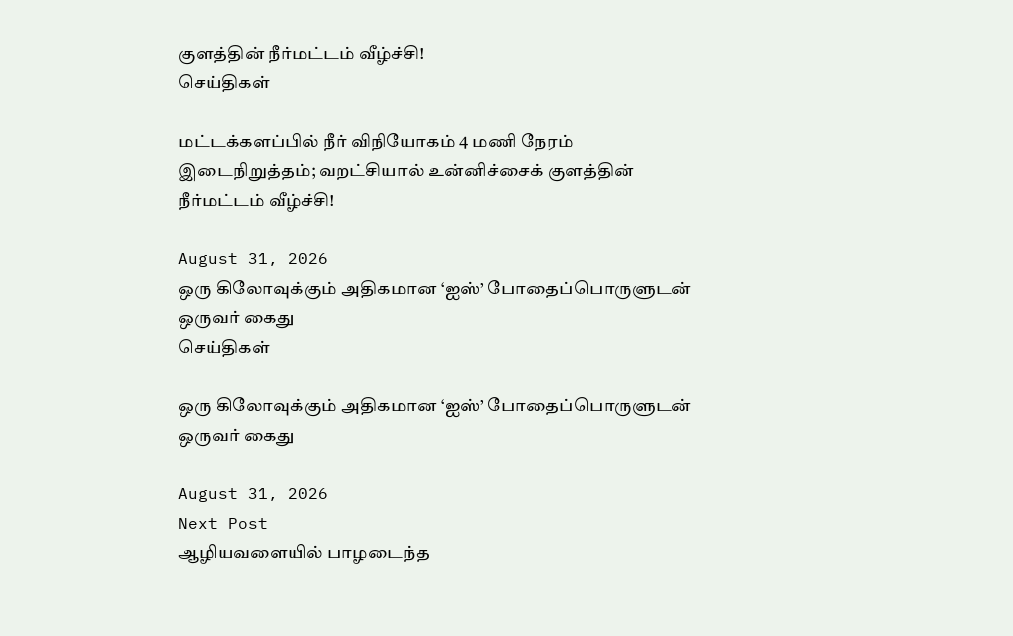குளத்தின் நீர்மட்டம் வீழ்ச்சி!
செய்திகள்

மட்டக்களப்பில் நீர் விநியோகம் 4 மணி நேரம் இடைநிறுத்தம்; வறட்சியால் உன்னிச்சைக் குளத்தின் நீர்மட்டம் வீழ்ச்சி!

August 31, 2026
ஒரு கிலோவுக்கும் அதிகமான ‘ஐஸ்’ போதைப்பொருளுடன் ஒருவர் கைது
செய்திகள்

ஒரு கிலோவுக்கும் அதிகமான ‘ஐஸ்’ போதைப்பொருளுடன் ஒருவர் கைது

August 31, 2026
Next Post
ஆழியவளையில் பாழடைந்த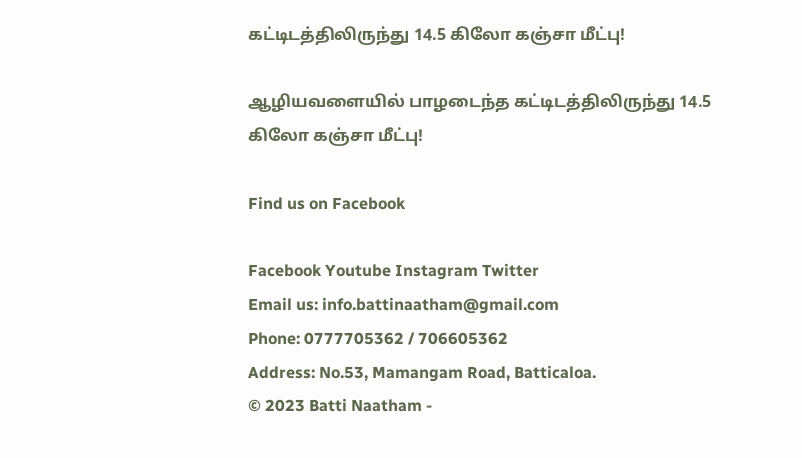கட்டிடத்திலிருந்து 14.5 கிலோ கஞ்சா மீட்பு!

ஆழியவளையில் பாழடைந்த கட்டிடத்திலிருந்து 14.5 கிலோ கஞ்சா மீட்பு!

Find us on Facebook

Facebook Youtube Instagram Twitter
Email us: info.battinaatham@gmail.com
Phone: 0777705362 / 706605362
Address: No.53, Mamangam Road, Batticaloa.
© 2023 Batti Naatham -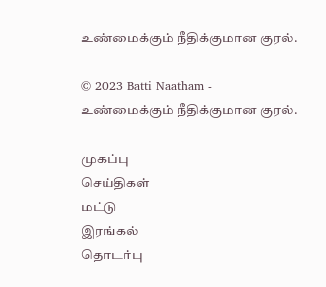உண்மைக்கும் நீதிக்குமான குரல்.

© 2023 Batti Naatham - உண்மைக்கும் நீதிக்குமான குரல்.

முகப்பு
செய்திகள்
மட்டு
இரங்கல்
தொடர்பு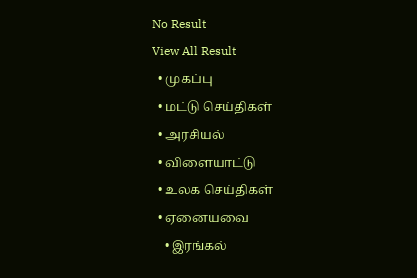No Result
View All Result
  • முகப்பு
  • மட்டு செய்திகள்
  • அரசியல்
  • விளையாட்டு
  • உலக செய்திகள்
  • ஏனையவை
    • இரங்கல்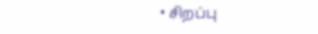• சிறப்பு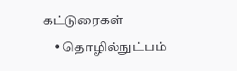கட்டுரைகள்
    • தொழில்நுட்பம்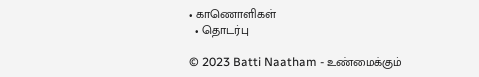• காணொளிகள்
  • தொடர்பு

© 2023 Batti Naatham - உண்மைக்கும்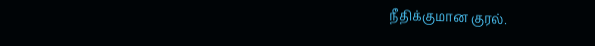நீதிக்குமான குரல்.